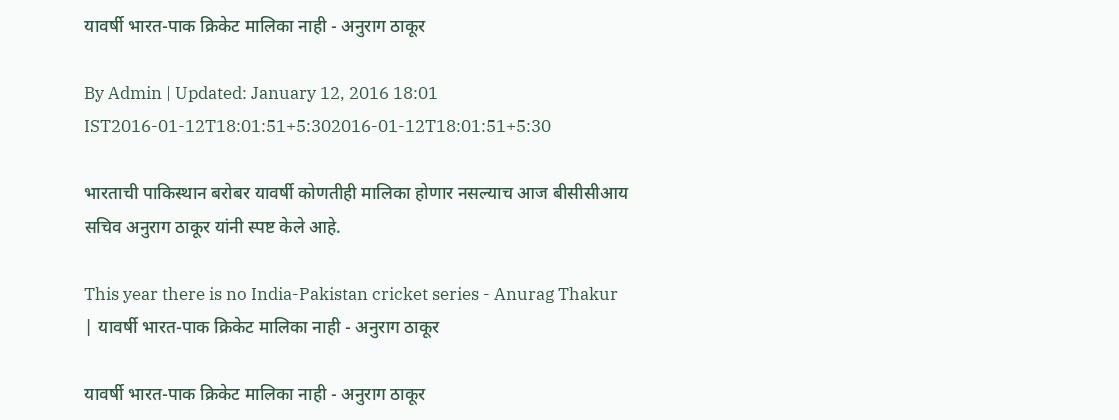यावर्षी भारत-पाक क्रिकेट मालिका नाही - अनुराग ठाकूर

By Admin | Updated: January 12, 2016 18:01 IST2016-01-12T18:01:51+5:302016-01-12T18:01:51+5:30

भारताची पाकिस्थान बरोबर यावर्षी कोणतीही मालिका होणार नसल्याच आज बीसीसीआय सचिव अनुराग ठाकूर यांनी स्पष्ट केले आहे.

This year there is no India-Pakistan cricket series - Anurag Thakur | यावर्षी भारत-पाक क्रिकेट मालिका नाही - अनुराग ठाकूर

यावर्षी भारत-पाक क्रिकेट मालिका नाही - अनुराग ठाकूर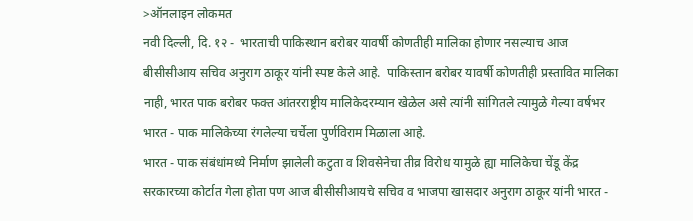>ऑनलाइन लोकमत
नवी दिल्ली, दि. १२ -  भारताची पाकिस्थान बरोबर यावर्षी कोणतीही मालिका होणार नसल्याच आज बीसीसीआय सचिव अनुराग ठाकूर यांनी स्पष्ट केले आहे.  पाकिस्तान बरोबर यावर्षी कोणतीही प्रस्तावित मालिका नाही, भारत पाक बरोबर फक्त आंतरराष्ट्रीय मालिकेदरम्यान खेळेल असे त्यांनी सांगितले त्यामुळे गेल्या वर्षभर भारत - पाक मालिकेच्या रंगलेल्या चर्चेला पुर्णविराम मिळाला आहे.
भारत - पाक संबंधांमध्ये निर्माण झालेली कटुता व शिवसेनेचा तीव्र विरोध यामुळे ह्या मालिकेचा चेंडू केंद्र सरकारच्या कोर्टात गेला होता पण आज बीसीसीआयचे सचिव व भाजपा खासदार अनुराग ठाकूर यांनी भारत -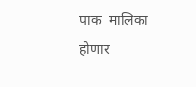पाक  मालिका होणार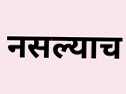नसल्याच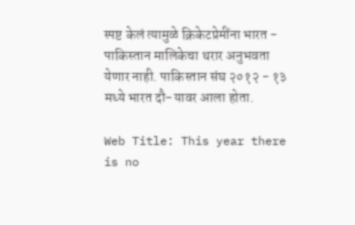स्पष्ट केलं त्यामुळे क्रिकेटप्रेमींना भारत - पाकिस्तान मालिकेचा थरार अनुभवता येणार नाही. पाकिस्तान संघ २०१२ - १३ मध्ये भारत दौ-यावर आला होता.

Web Title: This year there is no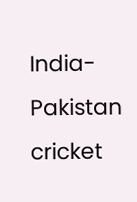India-Pakistan cricket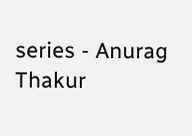series - Anurag Thakur